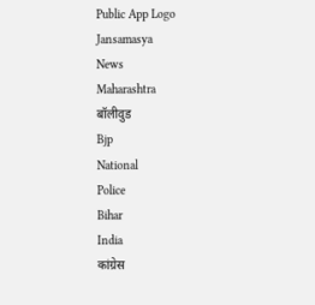Public App Logo
Jansamasya
News
Maharashtra
बॉलीवुड
Bjp
National
Police
Bihar
India
कांग्रेस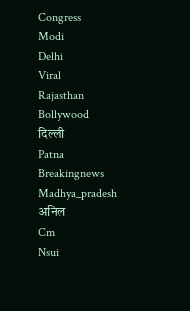Congress
Modi
Delhi
Viral
Rajasthan
Bollywood
दिल्ली
Patna
Breakingnews
Madhya_pradesh
अनिल
Cm
Nsui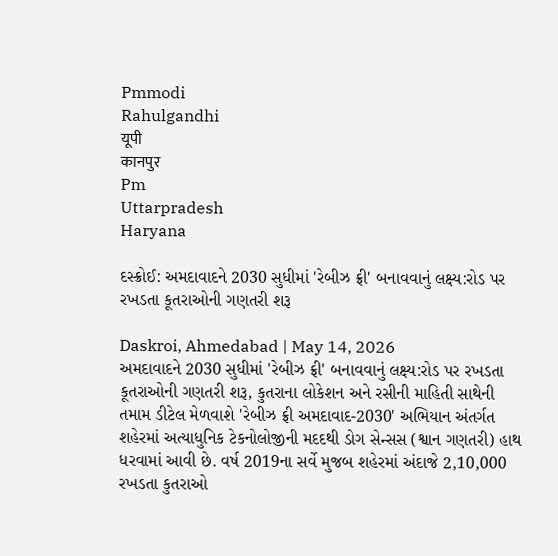Pmmodi
Rahulgandhi
यूपी
कानपुर
Pm
Uttarpradesh
Haryana

દસ્ક્રોઈ: અમદાવાદને 2030 સુધીમાં 'રેબીઝ ફ્રી' બનાવવાનું લક્ષ્ય:રોડ પર રખડતા કૂતરાઓની ગણતરી શરૂ

Daskroi, Ahmedabad | May 14, 2026
અમદાવાદને 2030 સુધીમાં 'રેબીઝ ફ્રી' બનાવવાનું લક્ષ્ય:રોડ પર રખડતા કૂતરાઓની ગણતરી શરૂ, કુતરાના લોકેશન અને રસીની માહિતી સાથેની તમામ ડીટેલ મેળવાશે 'રેબીઝ ફ્રી અમદાવાદ-2030' અભિયાન અંતર્ગત શહેરમાં અત્યાધુનિક ટેકનોલોજીની મદદથી ડોગ સેન્સસ (શ્વાન ગણતરી) હાથ ધરવામાં આવી છે. વર્ષ 2019ના સર્વે મુજબ શહેરમાં અંદાજે 2,10,000 રખડતા કુતરાઓ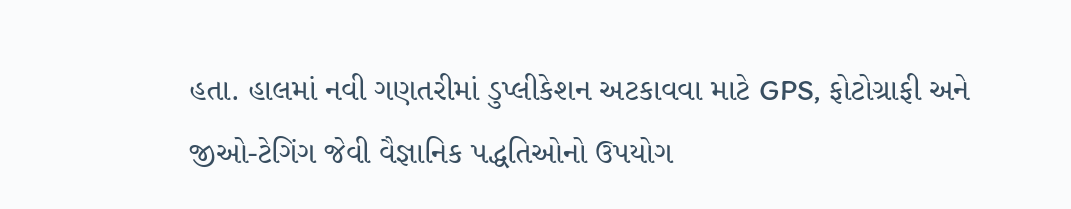હતા. હાલમાં નવી ગણતરીમાં ડુપ્લીકેશન અટકાવવા માટે GPS, ફોટોગ્રાફી અને જીઓ-ટેગિંગ જેવી વૈજ્ઞાનિક પદ્ધતિઓનો ઉપયોગ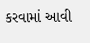કરવામાં આવી